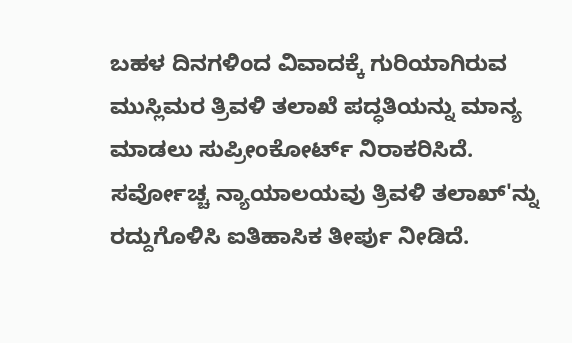ಬಹಳ ದಿನಗಳಿಂದ ವಿವಾದಕ್ಕೆ ಗುರಿಯಾಗಿರುವ ಮುಸ್ಲಿಮರ ತ್ರಿವಳಿ ತಲಾಖೆ ಪದ್ಧತಿಯನ್ನು ಮಾನ್ಯ ಮಾಡಲು ಸುಪ್ರೀಂಕೋರ್ಟ್ ನಿರಾಕರಿಸಿದೆ. ಸರ್ವೋಚ್ಚ ನ್ಯಾಯಾಲಯವು ತ್ರಿವಳಿ ತಲಾಖ್'ನ್ನು ರದ್ದುಗೊಳಿಸಿ ಐತಿಹಾಸಿಕ ತೀರ್ಪು ನೀಡಿದೆ.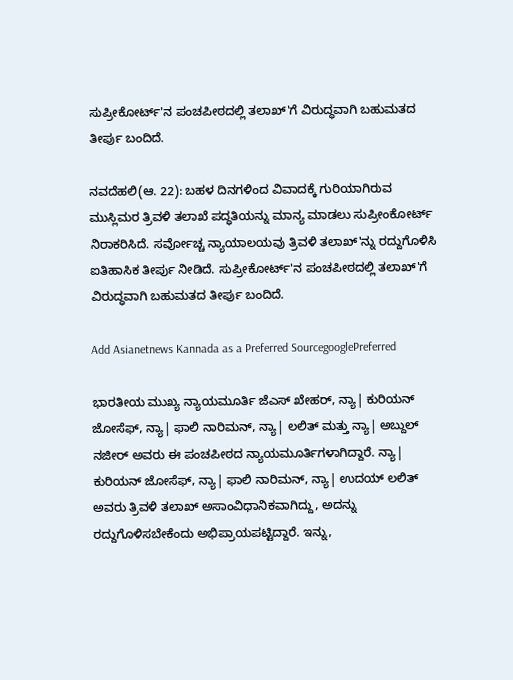ಸುಪ್ರೀಕೋರ್ಟ್'ನ ಪಂಚಪೀಠದಲ್ಲಿ ತಲಾಖ್'ಗೆ ವಿರುದ್ಧವಾಗಿ ಬಹುಮತದ ತೀರ್ಪು ಬಂದಿದೆ.

ನವದೆಹಲಿ(ಆ. 22): ಬಹಳ ದಿನಗಳಿಂದ ವಿವಾದಕ್ಕೆ ಗುರಿಯಾಗಿರುವ ಮುಸ್ಲಿಮರ ತ್ರಿವಳಿ ತಲಾಖೆ ಪದ್ಧತಿಯನ್ನು ಮಾನ್ಯ ಮಾಡಲು ಸುಪ್ರೀಂಕೋರ್ಟ್ ನಿರಾಕರಿಸಿದೆ. ಸರ್ವೋಚ್ಚ ನ್ಯಾಯಾಲಯವು ತ್ರಿವಳಿ ತಲಾಖ್'ನ್ನು ರದ್ದುಗೊಳಿಸಿ ಐತಿಹಾಸಿಕ ತೀರ್ಪು ನೀಡಿದೆ. ಸುಪ್ರೀಕೋರ್ಟ್'ನ ಪಂಚಪೀಠದಲ್ಲಿ ತಲಾಖ್'ಗೆ ವಿರುದ್ಧವಾಗಿ ಬಹುಮತದ ತೀರ್ಪು ಬಂದಿದೆ.

Add Asianetnews Kannada as a Preferred SourcegooglePreferred

ಭಾರತೀಯ ಮುಖ್ಯ ನ್ಯಾಯಮೂರ್ತಿ ಜೆಎಸ್ ಖೇಹರ್, ನ್ಯಾ| ಕುರಿಯನ್ ಜೋಸೆಫ್, ನ್ಯಾ| ಫಾಲಿ ನಾರಿಮನ್, ನ್ಯಾ| ಲಲಿತ್ ಮತ್ತು ನ್ಯಾ| ಅಬ್ದುಲ್ ನಜೀರ್ ಅವರು ಈ ಪಂಚಪೀಠದ ನ್ಯಾಯಮೂರ್ತಿಗಳಾಗಿದ್ದಾರೆ. ನ್ಯಾ| ಕುರಿಯನ್ ಜೋಸೆಫ್, ನ್ಯಾ| ಫಾಲಿ ನಾರಿಮನ್, ನ್ಯಾ| ಉದಯ್ ಲಲಿತ್ ಅವರು ತ್ರಿವಳಿ ತಲಾಖ್ ಅಸಾಂವಿಧಾನಿಕವಾಗಿದ್ದು, ಅದನ್ನು ರದ್ದುಗೊಳಿಸಬೇಕೆಂದು ಅಭಿಪ್ರಾಯಪಟ್ಟಿದ್ದಾರೆ. ಇನ್ನು,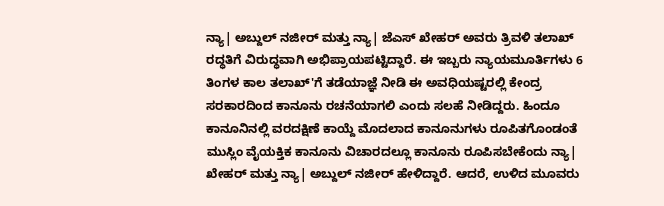ನ್ಯಾ| ಅಬ್ದುಲ್ ನಜೀರ್ ಮತ್ತು ನ್ಯಾ| ಜೆಎಸ್ ಖೇಹರ್ ಅವರು ತ್ರಿವಳಿ ತಲಾಖ್ ರದ್ಧತಿಗೆ ವಿರುದ್ಧವಾಗಿ ಅಭಿಪ್ರಾಯಪಟ್ಟಿದ್ದಾರೆ. ಈ ಇಬ್ಬರು ನ್ಯಾಯಮೂರ್ತಿಗಳು 6 ತಿಂಗಳ ಕಾಲ ತಲಾಖ್'ಗೆ ತಡೆಯಾಜ್ಞೆ ನೀಡಿ ಈ ಅವಧಿಯಷ್ಟರಲ್ಲಿ ಕೇಂದ್ರ ಸರಕಾರದಿಂದ ಕಾನೂನು ರಚನೆಯಾಗಲಿ ಎಂದು ಸಲಹೆ ನೀಡಿದ್ದರು. ಹಿಂದೂ ಕಾನೂನಿನಲ್ಲಿ ವರದಕ್ಷಿಣೆ ಕಾಯ್ದೆ ಮೊದಲಾದ ಕಾನೂನುಗಳು ರೂಪಿತಗೊಂಡಂತೆ ಮುಸ್ಲಿಂ ವೈಯಕ್ತಿಕ ಕಾನೂನು ವಿಚಾರದಲ್ಲೂ ಕಾನೂನು ರೂಪಿಸಬೇಕೆಂದು ನ್ಯಾ| ಖೇಹರ್ ಮತ್ತು ನ್ಯಾ| ಅಬ್ದುಲ್ ನಜೀರ್ ಹೇಳಿದ್ದಾರೆ. ಆದರೆ, ಉಳಿದ ಮೂವರು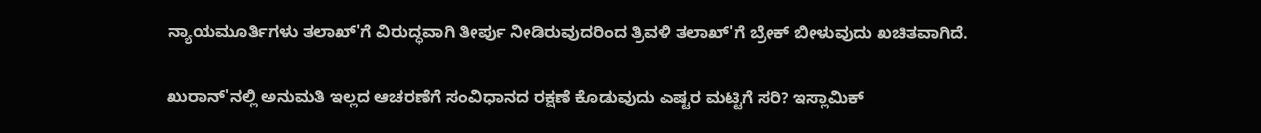ನ್ಯಾಯಮೂರ್ತಿಗಳು ತಲಾಖ್'ಗೆ ವಿರುದ್ಧವಾಗಿ ತೀರ್ಪು ನೀಡಿರುವುದರಿಂದ ತ್ರಿವಳಿ ತಲಾಖ್'ಗೆ ಬ್ರೇಕ್ ಬೀಳುವುದು ಖಚಿತವಾಗಿದೆ.

ಖುರಾನ್'ನಲ್ಲಿ ಅನುಮತಿ ಇಲ್ಲದ ಆಚರಣೆಗೆ ಸಂವಿಧಾನದ ರಕ್ಷಣೆ ಕೊಡುವುದು ಎಷ್ಟರ ಮಟ್ಟಿಗೆ ಸರಿ? ಇಸ್ಲಾಮಿಕ್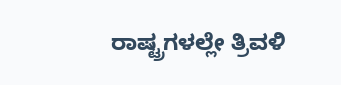ರಾಷ್ಟ್ರಗಳಲ್ಲೇ ತ್ರಿವಳಿ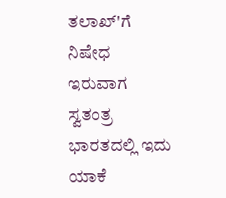ತಲಾಖ್'ಗೆ ನಿಷೇಧ ಇರುವಾಗ ಸ್ವತಂತ್ರ ಭಾರತದಲ್ಲಿ ಇದು ಯಾಕೆ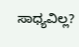ಸಾಧ್ಯವಿಲ್ಲ?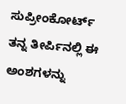ಸುಪ್ರೀಂಕೋರ್ಟ್ ತನ್ನ ತೀರ್ಪಿನಲ್ಲಿ ಈ ಅಂಶಗಳನ್ನು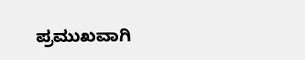ಪ್ರಮುಖವಾಗಿ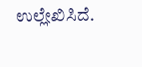ಉಲ್ಲೇಖಿಸಿದೆ.